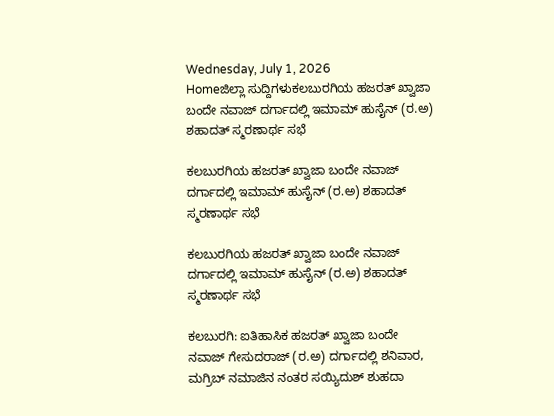Wednesday, July 1, 2026
Homeಜಿಲ್ಲಾ ಸುದ್ದಿಗಳುಕಲಬುರಗಿಯ ಹಜರತ್ ಖ್ವಾಜಾ ಬಂದೇ ನವಾಜ್ ದರ್ಗಾದಲ್ಲಿ ಇಮಾಮ್ ಹುಸೈನ್ (ರ.ಅ) ಶಹಾದತ್ ಸ್ಮರಣಾರ್ಥ ಸಭೆ

ಕಲಬುರಗಿಯ ಹಜರತ್ ಖ್ವಾಜಾ ಬಂದೇ ನವಾಜ್ ದರ್ಗಾದಲ್ಲಿ ಇಮಾಮ್ ಹುಸೈನ್ (ರ.ಅ) ಶಹಾದತ್ ಸ್ಮರಣಾರ್ಥ ಸಭೆ

ಕಲಬುರಗಿಯ ಹಜರತ್ ಖ್ವಾಜಾ ಬಂದೇ ನವಾಜ್ ದರ್ಗಾದಲ್ಲಿ ಇಮಾಮ್ ಹುಸೈನ್ (ರ.ಅ) ಶಹಾದತ್ ಸ್ಮರಣಾರ್ಥ ಸಭೆ

ಕಲಬುರಗಿ: ಐತಿಹಾಸಿಕ ಹಜರತ್ ಖ್ವಾಜಾ ಬಂದೇ ನವಾಜ್ ಗೇಸುದರಾಜ್ (ರ.ಅ) ದರ್ಗಾದಲ್ಲಿ ಶನಿವಾರ, ಮಗ್ರಿಬ್ ನಮಾಜಿನ ನಂತರ ಸಯ್ಯಿದುಶ್ ಶುಹದಾ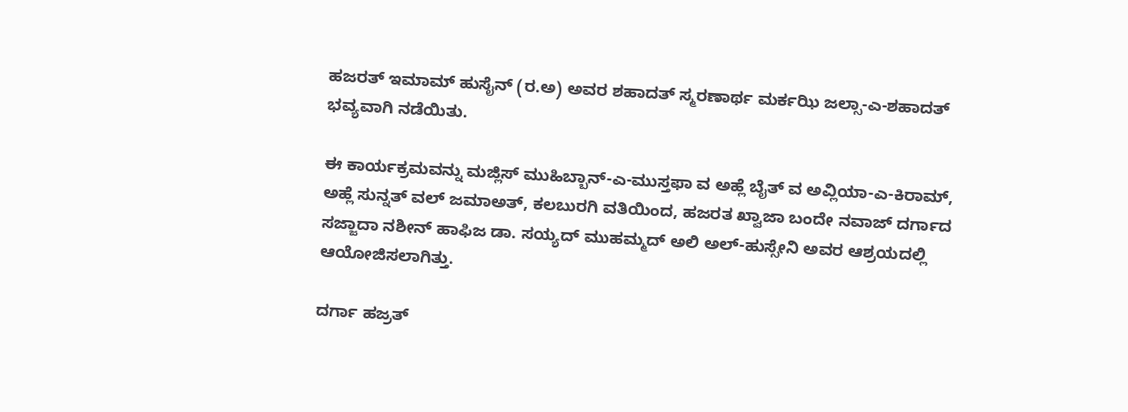ಹಜರತ್ ಇಮಾಮ್ ಹುಸೈನ್ (ರ.ಅ) ಅವರ ಶಹಾದತ್ ಸ್ಮರಣಾರ್ಥ ಮರ್ಕಝಿ ಜಲ್ಸಾ-ಎ-ಶಹಾದತ್ ಭವ್ಯವಾಗಿ ನಡೆಯಿತು.

ಈ ಕಾರ್ಯಕ್ರಮವನ್ನು ಮಜ್ಲಿಸ್ ಮುಹಿಬ್ಬಾನ್-ಎ-ಮುಸ್ತಫಾ ವ ಅಹ್ಲೆ ಬೈತ್ ವ ಅವ್ಲಿಯಾ-ಎ-ಕಿರಾಮ್, ಅಹ್ಲೆ ಸುನ್ನತ್ ವಲ್ ಜಮಾಅತ್, ಕಲಬುರಗಿ ವತಿಯಿಂದ, ಹಜರತ ಖ್ವಾಜಾ ಬಂದೇ ನವಾಜ್ ದರ್ಗಾದ ಸಜ್ಜಾದಾ ನಶೀನ್ ಹಾಫಿಜ ಡಾ. ಸಯ್ಯದ್ ಮುಹಮ್ಮದ್ ಅಲಿ ಅಲ್-ಹುಸ್ಸೇನಿ ಅವರ ಆಶ್ರಯದಲ್ಲಿ ಆಯೋಜಿಸಲಾಗಿತ್ತು.

ದರ್ಗಾ ಹಜ್ರತ್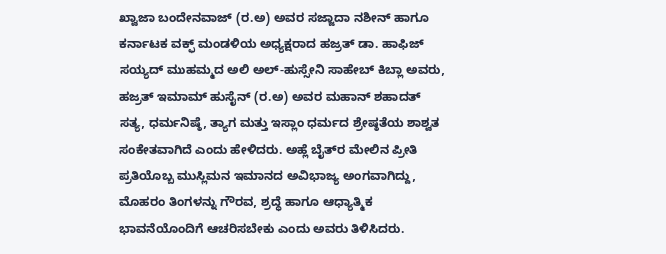ಖ್ವಾಜಾ ಬಂದೇನವಾಜ್ (ರ.ಅ) ಅವರ ಸಜ್ಜಾದಾ ನಶೀನ್ ಹಾಗೂ ಕರ್ನಾಟಕ ವಕ್ಫ್ ಮಂಡಳಿಯ ಅಧ್ಯಕ್ಷರಾದ ಹಜ್ರತ್ ಡಾ. ಹಾಫಿಜ್ ಸಯ್ಯದ್ ಮುಹಮ್ಮದ ಅಲಿ ಅಲ್-ಹುಸ್ಸೇನಿ ಸಾಹೇಬ್ ಕಿಬ್ಲಾ ಅವರು, ಹಜ್ರತ್ ಇಮಾಮ್ ಹುಸೈನ್ (ರ.ಅ) ಅವರ ಮಹಾನ್ ಶಹಾದತ್ ಸತ್ಯ, ಧರ್ಮನಿಷ್ಠೆ, ತ್ಯಾಗ ಮತ್ತು ಇಸ್ಲಾಂ ಧರ್ಮದ ಶ್ರೇಷ್ಠತೆಯ ಶಾಶ್ವತ ಸಂಕೇತವಾಗಿದೆ ಎಂದು ಹೇಳಿದರು. ಅಹ್ಲೆ ಬೈತ್‌ರ ಮೇಲಿನ ಪ್ರೀತಿ ಪ್ರತಿಯೊಬ್ಬ ಮುಸ್ಲಿಮನ ಇಮಾನದ ಅವಿಭಾಜ್ಯ ಅಂಗವಾಗಿದ್ದು, ಮೊಹರಂ ತಿಂಗಳನ್ನು ಗೌರವ, ಶ್ರದ್ಧೆ ಹಾಗೂ ಆಧ್ಯಾತ್ಮಿಕ ಭಾವನೆಯೊಂದಿಗೆ ಆಚರಿಸಬೇಕು ಎಂದು ಅವರು ತಿಳಿಸಿದರು.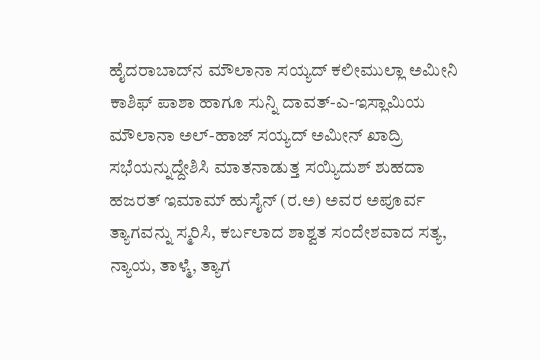ಹೈದರಾಬಾದ್‌ನ ಮೌಲಾನಾ ಸಯ್ಯದ್ ಕಲೀಮುಲ್ಲಾ ಅಮೀನಿ ಕಾಶಿಫ್ ಪಾಶಾ ಹಾಗೂ ಸುನ್ನಿ ದಾವತ್-ಎ-ಇಸ್ಲಾಮಿಯ ಮೌಲಾನಾ ಅಲ್-ಹಾಜ್ ಸಯ್ಯದ್ ಅಮೀನ್ ಖಾದ್ರಿ ಸಭೆಯನ್ನುದ್ದೇಶಿಸಿ ಮಾತನಾಡುತ್ತ ಸಯ್ಯಿದುಶ್ ಶುಹದಾ ಹಜರತ್ ಇಮಾಮ್ ಹುಸೈನ್ (ರ.ಅ) ಅವರ ಅಪೂರ್ವ ತ್ಯಾಗವನ್ನು ಸ್ಮರಿಸಿ, ಕರ್ಬಲಾದ ಶಾಶ್ವತ ಸಂದೇಶವಾದ ಸತ್ಯ, ನ್ಯಾಯ, ತಾಳ್ಮೆ, ತ್ಯಾಗ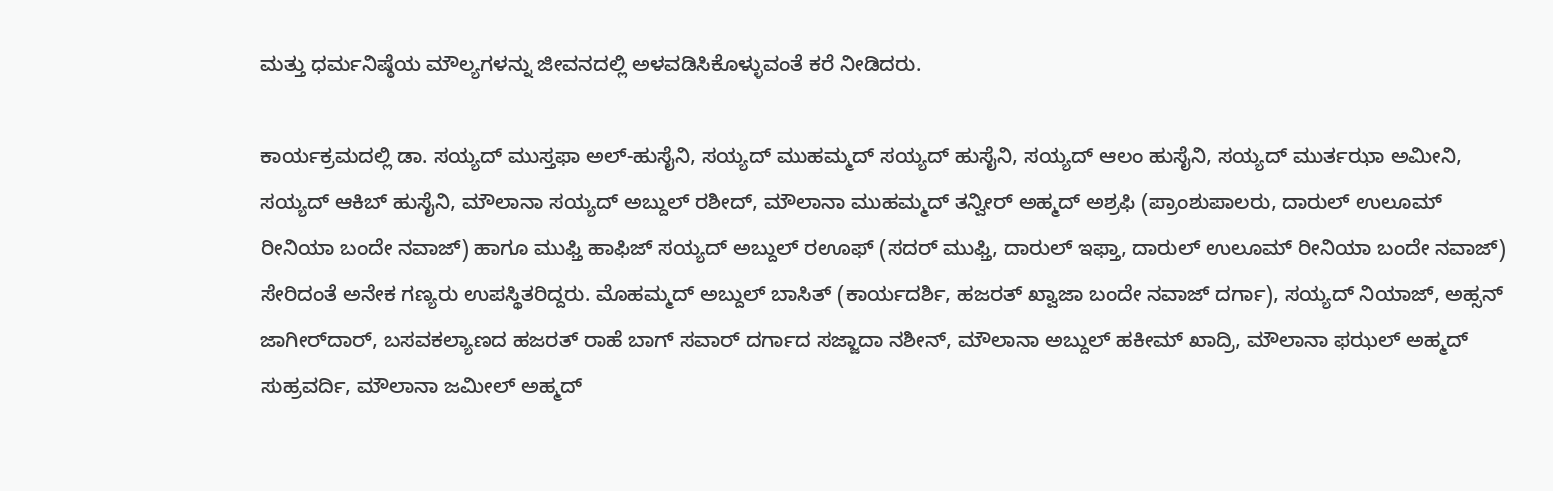ಮತ್ತು ಧರ್ಮನಿಷ್ಠೆಯ ಮೌಲ್ಯಗಳನ್ನು ಜೀವನದಲ್ಲಿ ಅಳವಡಿಸಿಕೊಳ್ಳುವಂತೆ ಕರೆ ನೀಡಿದರು.

ಕಾರ್ಯಕ್ರಮದಲ್ಲಿ ಡಾ. ಸಯ್ಯದ್ ಮುಸ್ತಫಾ ಅಲ್-ಹುಸೈನಿ, ಸಯ್ಯದ್ ಮುಹಮ್ಮದ್ ಸಯ್ಯದ್ ಹುಸೈನಿ, ಸಯ್ಯದ್ ಆಲಂ ಹುಸೈನಿ, ಸಯ್ಯದ್ ಮುರ್ತಝಾ ಅಮೀನಿ, ಸಯ್ಯದ್ ಆಕಿಬ್ ಹುಸೈನಿ, ಮೌಲಾನಾ ಸಯ್ಯದ್ ಅಬ್ದುಲ್ ರಶೀದ್, ಮೌಲಾನಾ ಮುಹಮ್ಮದ್ ತನ್ವೀರ್ ಅಹ್ಮದ್ ಅಶ್ರಫಿ (ಪ್ರಾಂಶುಪಾಲರು, ದಾರುಲ್ ಉಲೂಮ್ ರೀನಿಯಾ ಬಂದೇ ನವಾಜ್) ಹಾಗೂ ಮುಫ್ತಿ ಹಾಫಿಜ್ ಸಯ್ಯದ್ ಅಬ್ದುಲ್ ರಊಫ್ (ಸದರ್ ಮುಫ್ತಿ, ದಾರುಲ್ ಇಫ್ತಾ, ದಾರುಲ್ ಉಲೂಮ್ ರೀನಿಯಾ ಬಂದೇ ನವಾಜ್) ಸೇರಿದಂತೆ ಅನೇಕ ಗಣ್ಯರು ಉಪಸ್ಥಿತರಿದ್ದರು. ಮೊಹಮ್ಮದ್ ಅಬ್ದುಲ್ ಬಾಸಿತ್ (ಕಾರ್ಯದರ್ಶಿ, ಹಜರತ್ ಖ್ವಾಜಾ ಬಂದೇ ನವಾಜ್ ದರ್ಗಾ), ಸಯ್ಯದ್ ನಿಯಾಜ್, ಅಹ್ಸನ್ ಜಾಗೀರ್‌ದಾರ್, ಬಸವಕಲ್ಯಾಣದ ಹಜರತ್ ರಾಹೆ ಬಾಗ್ ಸವಾರ್ ದರ್ಗಾದ ಸಜ್ಜಾದಾ ನಶೀನ್, ಮೌಲಾನಾ ಅಬ್ದುಲ್ ಹಕೀಮ್ ಖಾದ್ರಿ, ಮೌಲಾನಾ ಫಝಲ್ ಅಹ್ಮದ್ ಸುಹ್ರವರ್ದಿ, ಮೌಲಾನಾ ಜಮೀಲ್ ಅಹ್ಮದ್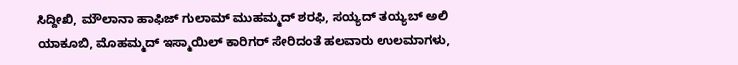ಸಿದ್ದೀಖಿ, ಮೌಲಾನಾ ಹಾಫಿಜ್ ಗುಲಾಮ್ ಮುಹಮ್ಮದ್ ಶರಫಿ, ಸಯ್ಯದ್ ತಯ್ಯಬ್ ಅಲಿ ಯಾಕೂಬಿ, ಮೊಹಮ್ಮದ್ ಇಸ್ಮಾಯಿಲ್ ಕಾರಿಗರ್ ಸೇರಿದಂತೆ ಹಲವಾರು ಉಲಮಾಗಳು,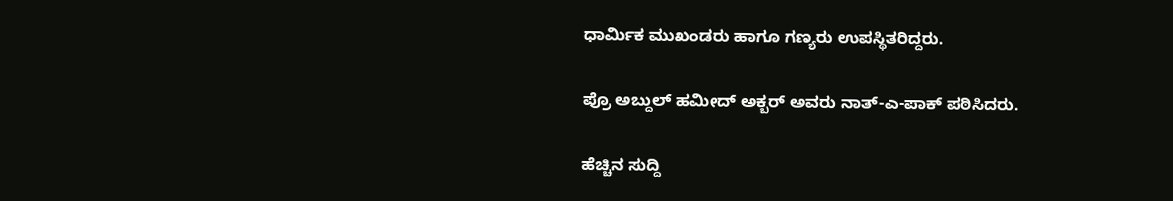ಧಾರ್ಮಿಕ ಮುಖಂಡರು ಹಾಗೂ ಗಣ್ಯರು ಉಪಸ್ಥಿತರಿದ್ದರು.

ಪ್ರೊ ಅಬ್ದುಲ್ ಹಮೀದ್ ಅಕ್ಬರ್ ಅವರು ನಾತ್-ಎ-ಪಾಕ್ ಪಠಿಸಿದರು.

ಹೆಚ್ಚಿನ ಸುದ್ದಿ